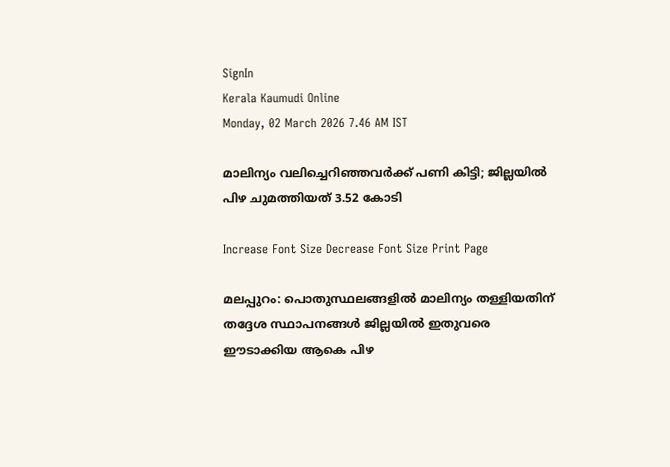SignIn
Kerala Kaumudi Online
Monday, 02 March 2026 7.46 AM IST

മാലിന്യം വലിച്ചെറിഞ്ഞവർക്ക് പണി കിട്ടി; ജില്ലയിൽ പിഴ ചുമത്തിയത് 3.52 കോടി

Increase Font Size Decrease Font Size Print Page

മലപ്പുറം: പൊതുസ്ഥലങ്ങളിൽ മാലിന്യം തള്ളിയതിന് തദ്ദേശ സ്ഥാപനങ്ങൾ ജില്ലയിൽ ഇതുവരെ ഈടാക്കിയ ആകെ പിഴ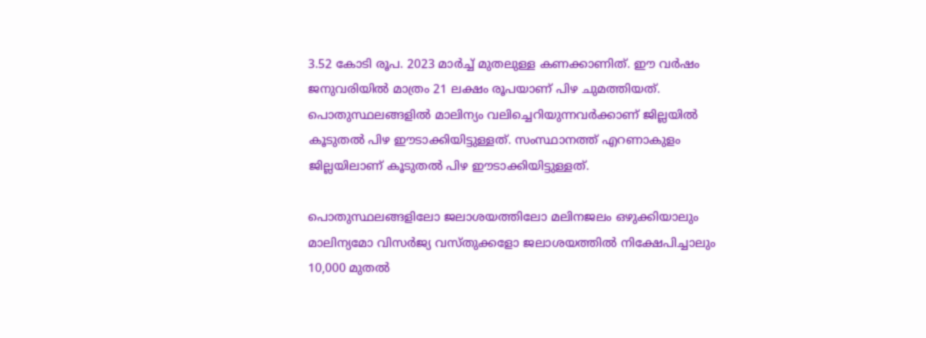3.52 കോടി രൂപ. 2023 മാർച്ച് മുതലുള്ള കണക്കാണിത്. ഈ വർഷം ജനുവരിയിൽ മാത്രം 21 ലക്ഷം രൂപയാണ് പിഴ ചുമത്തിയത്. പൊതുസ്ഥലങ്ങളിൽ മാലിന്യം വലിച്ചെറിയുന്നവർക്കാണ് ജില്ലയിൽ കൂടുതൽ പിഴ ഈടാക്കിയിട്ടുള്ളത്. സംസ്ഥാനത്ത് എറണാകുളം ജില്ലയിലാണ് കൂടുതൽ പിഴ ഈടാക്കിയിട്ടുള്ളത്.

പൊതുസ്ഥലങ്ങളിലോ ജലാശയത്തിലോ മലിനജലം ഒഴുക്കിയാലും മാലിന്യമോ വിസർജ്യ വസ്തുക്കളോ ജലാശയത്തിൽ നിക്ഷേപിച്ചാലും 10,000 മുതൽ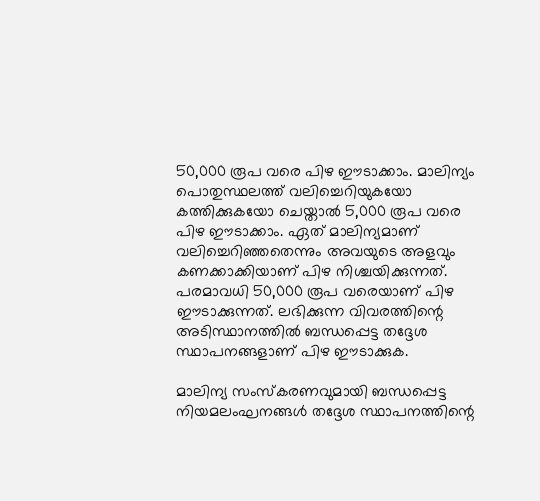50,000 രൂപ വരെ പിഴ ഈടാക്കാം. മാലിന്യം പൊതുസ്ഥലത്ത് വലിച്ചെറിയുകയോ കത്തിക്കുകയോ ചെയ്താൽ 5,000 രൂപ വരെ പിഴ ഈടാക്കാം. ഏത് മാലിന്യമാണ് വലിച്ചെറിഞ്ഞതെന്നും അവയുടെ അളവും കണക്കാക്കിയാണ് പിഴ നിശ്ചയിക്കുന്നത്. പരമാവധി 50,000 രൂപ വരെയാണ് പിഴ ഈടാക്കുന്നത്. ലഭിക്കുന്ന വിവരത്തിന്റെ അടിസ്ഥാനത്തിൽ ബന്ധപ്പെട്ട തദ്ദേശ സ്ഥാപനങ്ങളാണ് പിഴ ഈടാക്കുക.

മാലിന്യ സംസ്‌കരണവുമായി ബന്ധപ്പെട്ട നിയമലംഘനങ്ങൾ തദ്ദേശ സ്ഥാപനത്തിന്റെ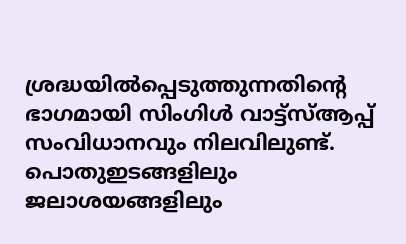ശ്രദ്ധയിൽപ്പെടുത്തുന്നതിന്റെ ഭാഗമായി സിംഗിൾ വാട്ട്സ്ആപ്പ് സംവിധാനവും നിലവിലുണ്ട്. പൊതുഇടങ്ങളിലും ജലാശയങ്ങളിലും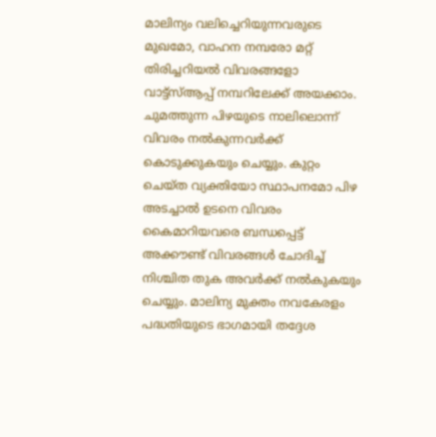മാലിന്യം വലിച്ചെറിയുന്നവരുടെ മുഖമോ, വാഹന നമ്പരോ മറ്റ് തിരിച്ചറിയൽ വിവരങ്ങളോ വാട്ട്സ്ആപ്പ് നമ്പറിലേക്ക് അയക്കാം.
ചുമത്തുന്ന പിഴയുടെ നാലിലൊന്ന് വിവരം നൽകുന്നവർക്ക് കൊടുക്കുകയും ചെയ്യും. കുറ്റം ചെയ്ത വ്യക്തിയോ സ്ഥാപനമോ പിഴ അടച്ചാൽ ഉടനെ വിവരം കൈമാറിയവരെ ബന്ധപ്പെട്ട് അക്കൗണ്ട് വിവരങ്ങൾ ചോദിച്ച് നിശ്ചിത തുക അവർക്ക് നൽകുകയും ചെയ്യും. മാലിന്യ മുക്തം നവകേരളം പദ്ധതിയുടെ ഭാഗമായി തദ്ദേശ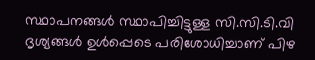സ്ഥാപനങ്ങൾ സ്ഥാപിച്ചിട്ടുള്ള സി.സി.ടി.വി ദൃശ്യങ്ങൾ ഉൾപ്പെടെ പരിശോധിച്ചാണ് പിഴ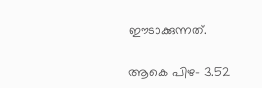ഈടാക്കുന്നത്.

ആകെ പിഴ- 3.52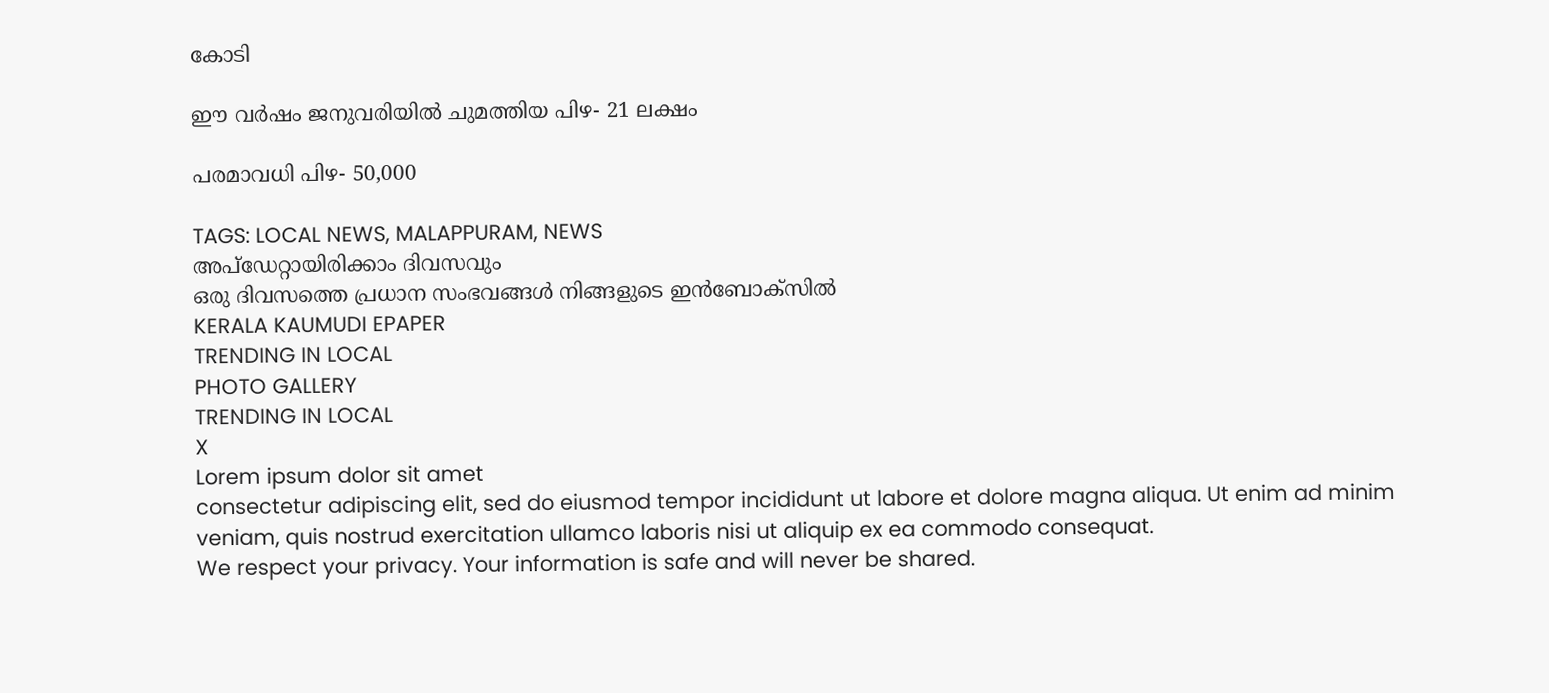കോടി

ഈ വർഷം ജനുവരിയിൽ ചുമത്തിയ പിഴ- 21 ലക്ഷം

പരമാവധി പിഴ- 50,000

TAGS: LOCAL NEWS, MALAPPURAM, NEWS
അപ്ഡേറ്റായിരിക്കാം ദിവസവും
ഒരു ദിവസത്തെ പ്രധാന സംഭവങ്ങൾ നിങ്ങളുടെ ഇൻബോക്സിൽ
KERALA KAUMUDI EPAPER
TRENDING IN LOCAL
PHOTO GALLERY
TRENDING IN LOCAL
X
Lorem ipsum dolor sit amet
consectetur adipiscing elit, sed do eiusmod tempor incididunt ut labore et dolore magna aliqua. Ut enim ad minim veniam, quis nostrud exercitation ullamco laboris nisi ut aliquip ex ea commodo consequat.
We respect your privacy. Your information is safe and will never be shared.